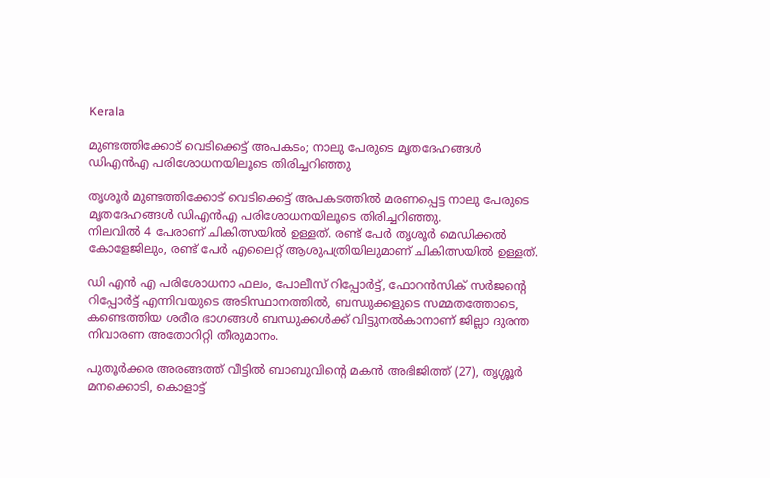Kerala

മുണ്ടത്തിക്കോട് വെടിക്കെട്ട് അപകടം; നാലു പേരുടെ മൃതദേഹങ്ങൾ ഡിഎൻഎ പരിശോധനയിലൂ‍ടെ തിരിച്ചറിഞ്ഞു

തൃശൂർ മുണ്ടത്തിക്കോട് വെടിക്കെട്ട് അപകടത്തിൽ മരണപ്പെട്ട നാലു പേരുടെ മൃതദേഹങ്ങൾ ഡിഎൻഎ പരിശോധനയിലൂടെ തിരിച്ചറിഞ്ഞു.
നിലവിൽ 4 പേരാണ് ചികിത്സയിൽ ഉള്ളത്. രണ്ട് പേർ തൃശൂർ മെഡിക്കൽ കോളേജിലും, രണ്ട് പേർ എലൈറ്റ് ആശുപത്രിയിലുമാണ് ചികിത്സയിൽ ഉള്ളത്.

ഡി എൻ എ പരിശോധനാ ഫലം, പോലീസ് റിപ്പോർട്ട്, ഫോറൻസിക് സർജൻ്റെ റിപ്പോർട്ട് എന്നിവയുടെ അടിസ്ഥാനത്തിൽ, ബന്ധുക്കളുടെ സമ്മതത്തോടെ, കണ്ടെത്തിയ ശരീര ഭാഗങ്ങൾ ബന്ധുക്കൾക്ക് വിട്ടുനൽകാനാണ് ജില്ലാ ദുരന്ത നിവാരണ അതോറിറ്റി തീരുമാനം.

പുതൂർക്കര അരങ്ങത്ത് വീട്ടിൽ ബാബുവിന്റെ മകൻ അഭിജിത്ത് (27), തൃശ്ശൂർ മനക്കൊടി, കൊളാട്ട്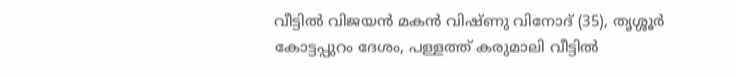വീട്ടിൽ വിജയൻ മകൻ വിഷ്ണു വിനോദ് (35), തൃശ്ശൂർ കോട്ടപ്പുറം ദേശം, പള്ളത്ത് കരുമാലി വീട്ടിൽ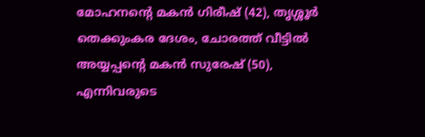മോഹനന്റെ മകൻ ഗിരീഷ് (42), തൃശ്ശൂർ തെക്കുംകര ദേശം, ചോരത്ത് വീട്ടിൽ അയ്യപ്പന്റെ മകൻ സുരേഷ് (50), എന്നിവരുടെ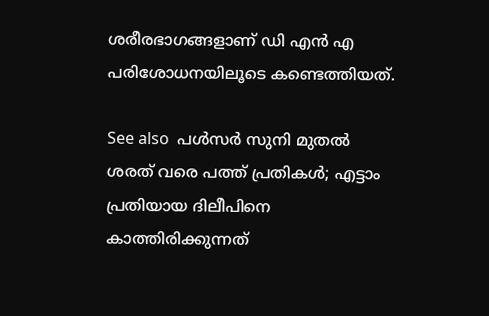ശരീരഭാഗങ്ങളാണ് ഡി എൻ എ പരിശോധനയിലൂടെ കണ്ടെത്തിയത്.

See also  പൾസർ സുനി മുതൽ ശരത് വരെ പത്ത് പ്രതികൾ; എട്ടാം പ്രതിയായ ദിലീപിനെ കാത്തിരിക്കുന്നത്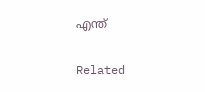എന്ത്

Related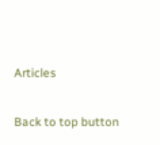Articles

Back to top button